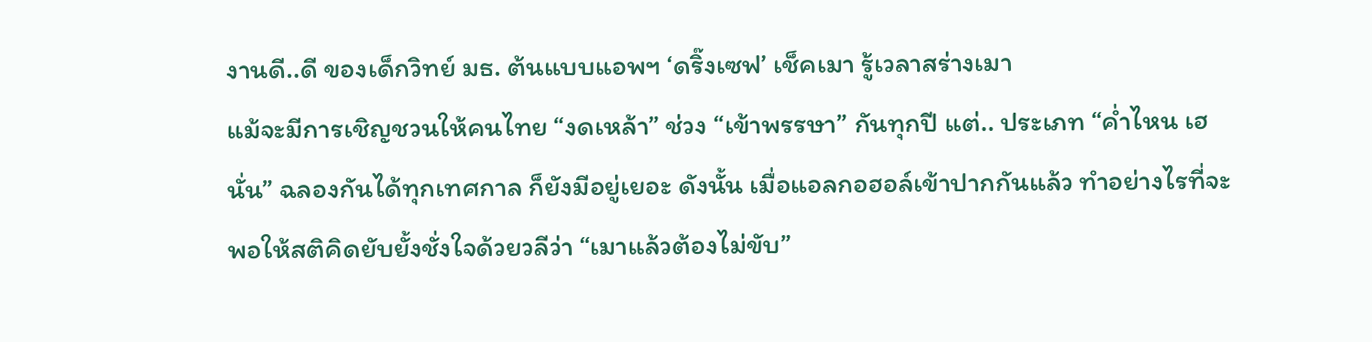งานดี..ดี ของเด็กวิทย์ มธ. ต้นแบบแอพฯ ‘ดริ๊งเซฟ’ เช็คเมา รู้เวลาสร่างเมา
แม้จะมีการเชิญชวนให้คนไทย “งดเหล้า” ช่วง “เข้าพรรษา” กันทุกปี แต่.. ประเภท “ค่ำไหน เฮนั่น” ฉลองกันได้ทุกเทศกาล ก็ยังมีอยู่เยอะ ดังนั้น เมื่อแอลกอฮอล์เข้าปากกันแล้ว ทำอย่างไรที่จะพอให้สติคิดยับยั้งชั่งใจด้วยวลีว่า “เมาแล้วต้องไม่ขับ”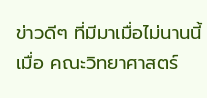ข่าวดีๆ ที่มีมาเมื่อไม่นานนี้ เมื่อ คณะวิทยาศาสตร์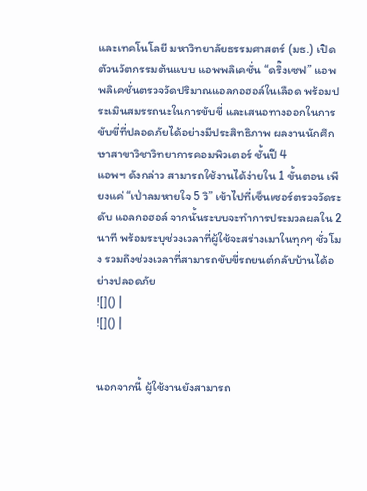และเทคโนโลยี มหาวิทยาลัยธรรมศาสตร์ (มธ.) เปิดตัวนวัตกรรมต้นแบบ แอพพลิเคชั่น “ดริ๊งเซฟ” แอพพลิเคชั่นตรวจวัดปริมาณแอลกอฮอล์ในเลือด พร้อมประเมินสมรรถนะในการขับขี่ และเสนอทางออกในการขับขี่ที่ปลอดภัยได้อย่างมีประสิทธิภาพ ผลงานนักศึกษาสาขาวิชาวิทยาการคอมพิวเตอร์ ชั้นปี 4
แอพฯ ดังกล่าว สามารถใช้งานได้ง่ายใน 1 ขั้นตอน เพียงแค่ “เป่าลมหายใจ 5 วิ” เข้าไปที่เซ็นเซอร์ตรวจวัดระดับ แอลกอฮอล์ จากนั้นระบบจะทำการประมวลผลใน 2 นาที พร้อมระบุช่วงเวลาที่ผู้ใช้จะสร่างเมาในทุกๆ ชั่วโมง รวมถึงช่วงเวลาที่สามารถขับขี่รถยนต์กลับบ้านได้อย่างปลอดภัย
![]() |
![]() |


นอกจากนี้ ผู้ใช้งานยังสามารถ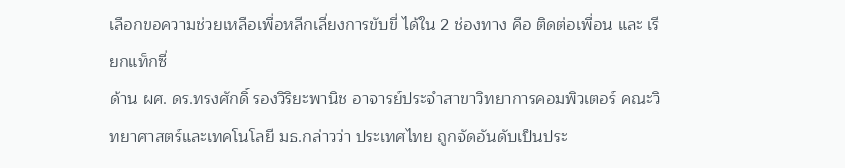เลือกขอความช่วยเหลือเพื่อหลีกเลี่ยงการขับขี่ ได้ใน 2 ช่องทาง คือ ติดต่อเพื่อน และ เรียกแท็กซี่
ด้าน ผศ. ดร.ทรงศักดิ์ รองวิริยะพานิช อาจารย์ประจำสาขาวิทยาการคอมพิวเตอร์ คณะวิทยาศาสตร์และเทคโนโลยี มธ.กล่าวว่า ประเทศไทย ถูกจัดอันดับเป็นประ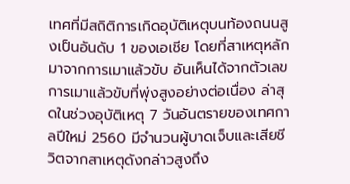เทศที่มีสถิติการเกิดอุบัติเหตุบนท้องถนนสูงเป็นอันดับ 1 ของเอเชีย โดยที่สาเหตุหลักมาจากการเมาแล้วขับ อันเห็นได้จากตัวเลขการเมาแล้วขับที่พุ่งสูงอย่างต่อเนื่อง ล่าสุดในช่วงอุบัติเหตุ 7 วันอันตรายของเทศกาลปีใหม่ 2560 มีจำนวนผู้บาดเจ็บและเสียชีวิตจากสาเหตุดังกล่าวสูงถึง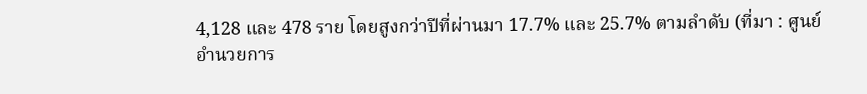4,128 และ 478 ราย โดยสูงกว่าปีที่ผ่านมา 17.7% และ 25.7% ตามลำดับ (ที่มา : ศูนย์อำนวยการ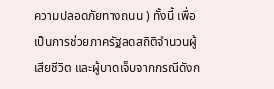ความปลอดภัยทางถนน ) ทั้งนี้ เพื่อเป็นการช่วยภาครัฐลดสถิติจำนวนผู้เสียชีวิต และผู้บาดเจ็บจากกรณีดังก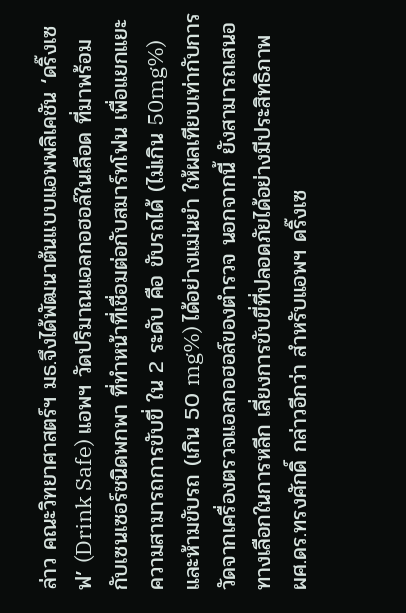ล่าว คณะวิทยาศาสตร์ฯ มธ.จึงได้พัฒนาต้นแบบแอพพลิเคชัน ‘ดริ๊งเซฟ’ (Drink Safe) แอพฯ วัดปริมาณแอลกอฮอล์ในเลือด ที่มาพร้อมกับเซนเซอร์ชนิดพกพา ที่ทำหน้าที่เชื่อมต่อกับสมาร์ทโฟน เพื่อแยกแยะความสามารถการขับขี่ ใน 2 ระดับ คือ ขับรถได้ (ไม่เกิน 50mg%)และห้ามขับรถ (เกิน 50 mg%) ได้อย่างแม่นยำ ให้ผลเทียบเท่ากับการวัดจากเครื่องตรวจแอลกอฮอล์ของตำรวจ นอกจากนี้ ยังสามารถเสนอทางเลือกในการหลีก เลี่ยงการขับขี่ที่ปลอดภัยได้อย่างมีประสิทธิภาพ
ผศ.ดร.ทรงศักดิ์ กล่าวอีกว่า สำหรับแอพฯ ดริ๊งเซ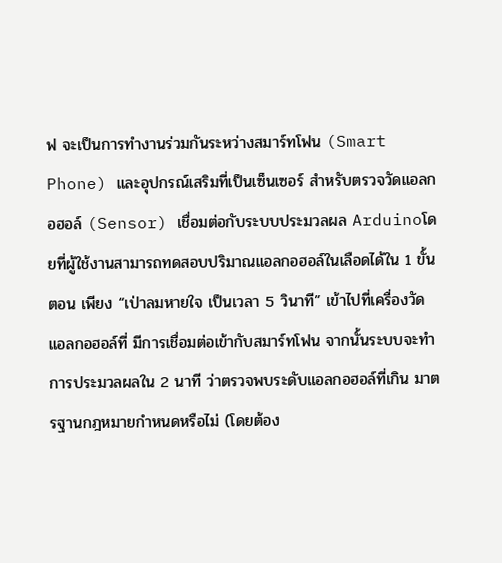ฟ จะเป็นการทำงานร่วมกันระหว่างสมาร์ทโฟน (Smart Phone) และอุปกรณ์เสริมที่เป็นเซ็นเซอร์ สำหรับตรวจวัดแอลกอฮอล์ (Sensor) เชื่อมต่อกับระบบประมวลผล Arduinoโดยที่ผู้ใช้งานสามารถทดสอบปริมาณแอลกอฮอล์ในเลือดได้ใน 1 ขั้นตอน เพียง “เป่าลมหายใจ เป็นเวลา 5 วินาที” เข้าไปที่เครื่องวัดแอลกอฮอล์ที่ มีการเชื่อมต่อเข้ากับสมาร์ทโฟน จากนั้นระบบจะทำการประมวลผลใน 2 นาที ว่าตรวจพบระดับแอลกอฮอล์ที่เกิน มาตรฐานกฎหมายกำหนดหรือไม่ (โดยต้อง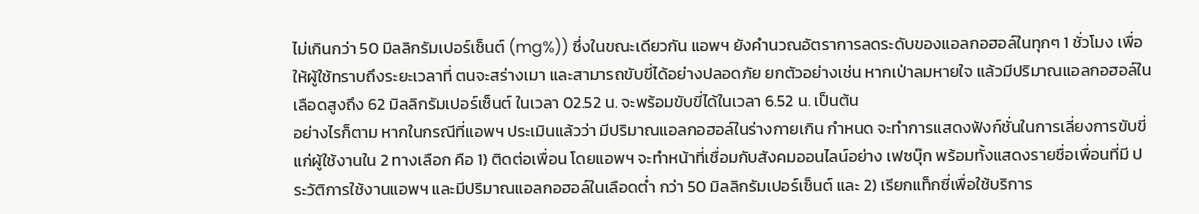ไม่เกินกว่า 50 มิลลิกรัมเปอร์เซ็นต์ (mg%)) ซึ่งในขณะเดียวกัน แอพฯ ยังคำนวณอัตราการลดระดับของแอลกอฮอล์ในทุกๆ 1 ชั่วโมง เพื่อให้ผู้ใช้ทราบถึงระยะเวลาที่ ตนจะสร่างเมา และสามารถขับขี่ได้อย่างปลอดภัย ยกตัวอย่างเช่น หากเป่าลมหายใจ แล้วมีปริมาณแอลกอฮอล์ในเลือดสูงถึง 62 มิลลิกรัมเปอร์เซ็นต์ ในเวลา 02.52 น. จะพร้อมขับขี่ได้ในเวลา 6.52 น. เป็นต้น
อย่างไรก็ตาม หากในกรณีที่แอพฯ ประเมินแล้วว่า มีปริมาณแอลกอฮอล์ในร่างกายเกิน กำหนด จะทำการแสดงฟังก์ชั่นในการเลี่ยงการขับขี่แก่ผู้ใช้งานใน 2 ทางเลือก คือ 1) ติดต่อเพื่อน โดยแอพฯ จะทำหน้าที่เชื่อมกับสังคมออนไลน์อย่าง เฟซบุ๊ก พร้อมทั้งแสดงรายชื่อเพื่อนที่มี ประวัติการใช้งานแอพฯ และมีปริมาณแอลกอฮอล์ในเลือดต่ำ กว่า 50 มิลลิกรัมเปอร์เซ็นต์ และ 2) เรียกแท็กซี่เพื่อใช้บริการ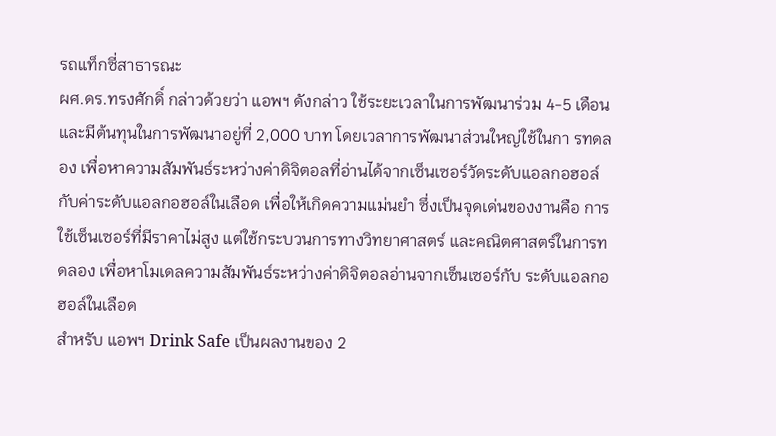รถแท็กซี่สาธารณะ
ผศ.ดร.ทรงศักดิ์ กล่าวด้วยว่า แอพฯ ดังกล่าว ใช้ระยะเวลาในการพัฒนาร่วม 4-5 เดือน และมีต้นทุนในการพัฒนาอยู่ที่ 2,000 บาท โดยเวลาการพัฒนาส่วนใหญ่ใช้ในกา รทดลอง เพื่อหาความสัมพันธ์ระหว่างค่าดิจิตอลที่อ่านได้จากเซ็นเซอร์วัดระดับแอลกอฮอล์กับค่าระดับแอลกอฮอล์ในเลือด เพื่อให้เกิดความแม่นยำ ซึ่งเป็นจุดเด่นของงานคือ การใช้เซ็นเซอร์ที่มีราคาไม่สูง แต่ใช้กระบวนการทางวิทยาศาสตร์ และคณิตศาสตร์ในการทดลอง เพื่อหาโมเดลความสัมพันธ์ระหว่างค่าดิจิตอลอ่านจากเซ็นเซอร์กับ ระดับแอลกอฮอล์ในเลือด
สำหรับ แอพฯ Drink Safe เป็นผลงานของ 2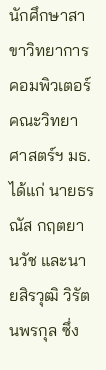นักศึกษาสาขาวิทยาการคอมพิวเตอร์ คณะวิทยาศาสตร์ฯ มธ. ได้แก่ นายธรณัส กฤตยานวัช และนายสิรวุฒิ วิรัตนพรกุล ซึ่ง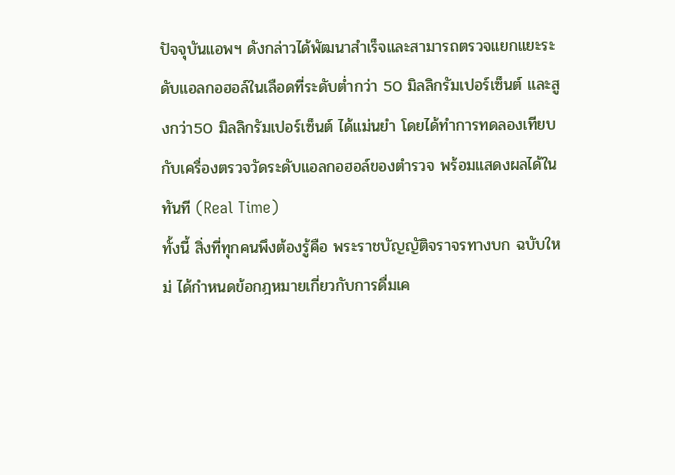ปัจจุบันแอพฯ ดังกล่าวได้พัฒนาสำเร็จและสามารถตรวจแยกแยะระดับแอลกอฮอล์ในเลือดที่ระดับต่ำกว่า 50 มิลลิกรัมเปอร์เซ็นต์ และสูงกว่า50 มิลลิกรัมเปอร์เซ็นต์ ได้แม่นยำ โดยได้ทำการทดลองเทียบกับเครื่องตรวจวัดระดับแอลกอฮอล์ของตำรวจ พร้อมแสดงผลได้ในทันที (Real Time)
ทั้งนี้ สิ่งที่ทุกคนพึงต้องรู้คือ พระราชบัญญัติจราจรทางบก ฉบับใหม่ ได้กำหนดข้อกฎหมายเกี่ยวกับการดื่มเค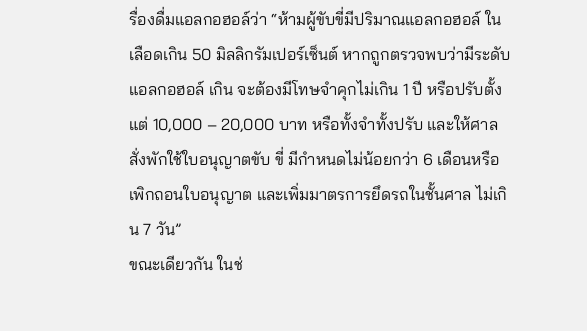รื่องดื่มแอลกอฮอล์ว่า “ห้ามผู้ขับขี่มีปริมาณแอลกอฮอล์ ในเลือดเกิน 50 มิลลิกรัมเปอร์เซ็นต์ หากถูกตรวจพบว่ามีระดับแอลกอฮอล์ เกิน จะต้องมีโทษจำคุกไม่เกิน 1 ปี หรือปรับตั้งแต่ 10,000 – 20,000 บาท หรือทั้งจำทั้งปรับ และให้ศาลสั่งพักใช้ใบอนุญาตขับ ขี่ มีกำหนดไม่น้อยกว่า 6 เดือนหรือเพิกถอนใบอนุญาต และเพิ่มมาตรการยึดรถในชั้นศาล ไม่เกิน 7 วัน”
ขณะเดียวกัน ในช่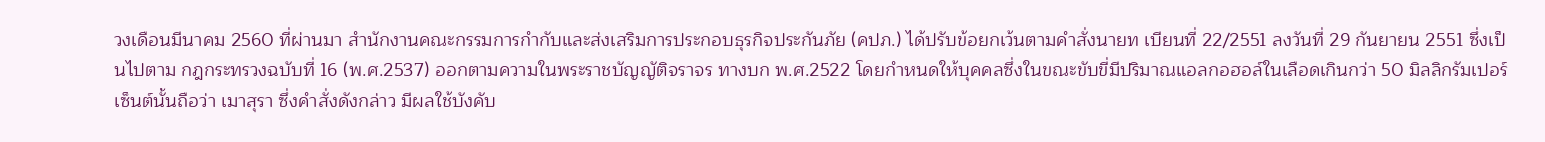วงเดือนมีนาคม 2560 ที่ผ่านมา สำนักงานคณะกรรมการกำกับและส่งเสริมการประกอบธุรกิจประกันภัย (คปภ.) ได้ปรับข้อยกเว้นตามคำสั่งนายท เบียนที่ 22/2551 ลงวันที่ 29 กันยายน 2551 ซึ่งเป็นไปตาม กฎกระทรวงฉบับที่ 16 (พ.ศ.2537) ออกตามความในพระราชบัญญัติจราจร ทางบก พ.ศ.2522 โดยกำหนดให้บุคคลซึ่งในขณะขับขี่มีปริมาณแอลกอฮอล์ในเลือดเกินกว่า 50 มิลลิกรัมเปอร์เซ็นต์นั้นถือว่า เมาสุรา ซึ่งคำสั่งดังกล่าว มีผลใช้บังคับ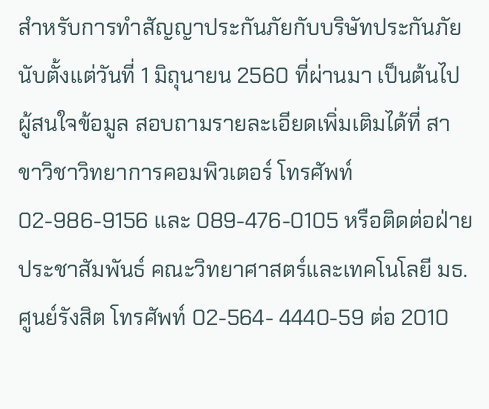สำหรับการทำสัญญาประกันภัยกับบริษัทประกันภัย นับตั้งแต่วันที่ 1 มิถุนายน 2560 ที่ผ่านมา เป็นต้นไป
ผู้สนใจข้อมูล สอบถามรายละเอียดเพิ่มเติมได้ที่ สาขาวิชาวิทยาการคอมพิวเตอร์ โทรศัพท์ 02-986-9156 และ 089-476-0105 หรือติดต่อฝ่ายประชาสัมพันธ์ คณะวิทยาศาสตร์และเทคโนโลยี มธ.ศูนย์รังสิต โทรศัพท์ 02-564- 4440-59 ต่อ 2010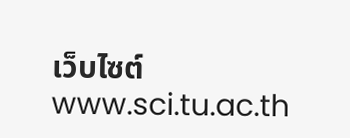เว็บไซต์ www.sci.tu.ac.th